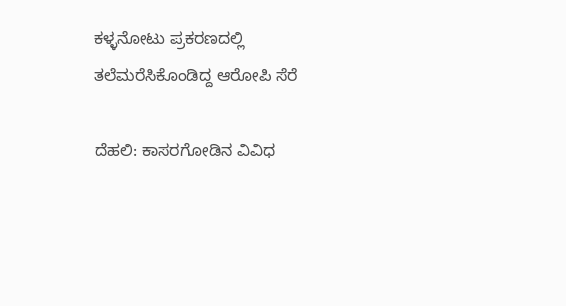ಕಳ್ಳನೋಟು ಪ್ರಕರಣದಲ್ಲಿ ತಲೆಮರೆಸಿಕೊಂಡಿದ್ದ ಆರೋಪಿ ಸೆರೆ

ದೆಹಲಿ: ಕಾಸರಗೋಡಿನ ವಿವಿಧ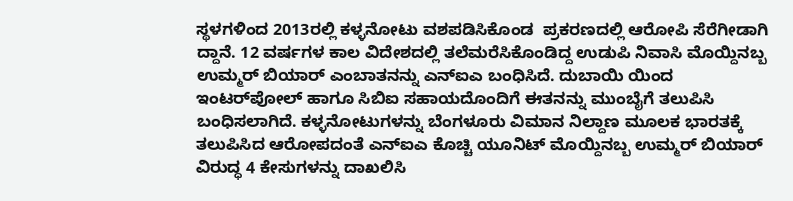ಸ್ಥಳಗಳಿಂದ 2013ರಲ್ಲಿ ಕಳ್ಳನೋಟು ವಶಪಡಿಸಿಕೊಂಡ  ಪ್ರಕರಣದಲ್ಲಿ ಆರೋಪಿ ಸೆರೆಗೀಡಾಗಿ ದ್ದಾನೆ. 12 ವರ್ಷಗಳ ಕಾಲ ವಿದೇಶದಲ್ಲಿ ತಲೆಮರೆಸಿಕೊಂಡಿದ್ದ ಉಡುಪಿ ನಿವಾಸಿ ಮೊಯ್ದಿನಬ್ಬ ಉಮ್ಮರ್ ಬಿಯಾರ್ ಎಂಬಾತನನ್ನು ಎನ್‌ಐಎ ಬಂಧಿಸಿದೆ. ದುಬಾಯಿ ಯಿಂದ ಇಂಟರ್‌ಪೋಲ್ ಹಾಗೂ ಸಿಬಿಐ ಸಹಾಯದೊಂದಿಗೆ ಈತನನ್ನು ಮುಂಬೈಗೆ ತಲುಪಿಸಿ ಬಂಧಿಸಲಾಗಿದೆ. ಕಳ್ಳನೋಟುಗಳನ್ನು ಬೆಂಗಳೂರು ವಿಮಾನ ನಿಲ್ದಾಣ ಮೂಲಕ ಭಾರತಕ್ಕೆ ತಲುಪಿಸಿದ ಆರೋಪದಂತೆ ಎನ್‌ಐಎ ಕೊಚ್ಚಿ ಯೂನಿಟ್ ಮೊಯ್ದಿನಬ್ಬ ಉಮ್ಮರ್ ಬಿಯಾರ್ ವಿರುದ್ಧ 4 ಕೇಸುಗಳನ್ನು ದಾಖಲಿಸಿ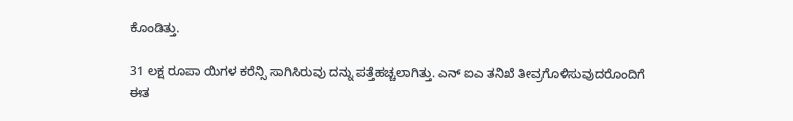ಕೊಂಡಿತ್ತು.

31 ಲಕ್ಷ ರೂಪಾ ಯಿಗಳ ಕರೆನ್ಸಿ ಸಾಗಿಸಿರುವು ದನ್ನು ಪತ್ತೆಹಚ್ಚಲಾಗಿತ್ತು. ಎನ್ ಐಎ ತನಿಖೆ ತೀವ್ರಗೊಳಿಸುವುದರೊಂದಿಗೆ ಈತ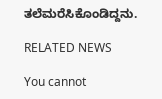ತಲೆಮರೆಸಿಕೊಂಡಿದ್ದನು.

RELATED NEWS

You cannot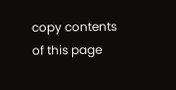copy contents of this page